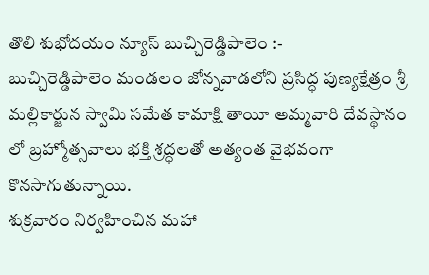తొలి శుభోదయం న్యూస్ బుచ్చిరెడ్డిపాలెం :-
బుచ్చిరెడ్డిపాలెం మండలం జోన్నవాడలోని ప్రసిద్ధ పుణ్యక్షేత్రం శ్రీ మల్లికార్జున స్వామి సమేత కామాక్షి తాయీ అమ్మవారి దేవస్థానం లో బ్రహ్మోత్సవాలు భక్తి శ్రద్ధలతో అత్యంత వైభవంగా కొనసాగుతున్నాయి.
శుక్రవారం నిర్వహించిన మహా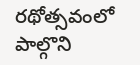రథోత్సవంలో పాల్గొని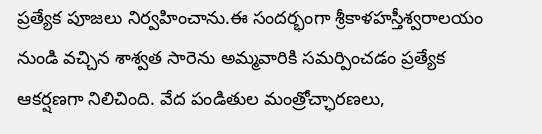ప్రత్యేక పూజలు నిర్వహించాను.ఈ సందర్భంగా శ్రీకాళహస్తీశ్వరాలయం నుండి వచ్చిన శాశ్వత సారెను అమ్మవారికి సమర్పించడం ప్రత్యేక ఆకర్షణగా నిలిచింది. వేద పండితుల మంత్రోచ్ఛారణలు,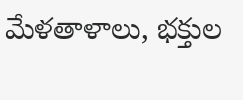మేళతాళాలు, భక్తుల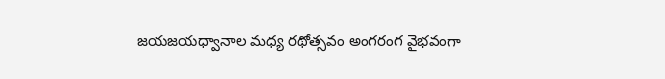జయజయధ్వానాల మధ్య రథోత్సవం అంగరంగ వైభవంగా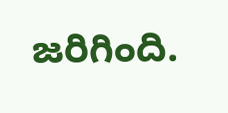జరిగింది.